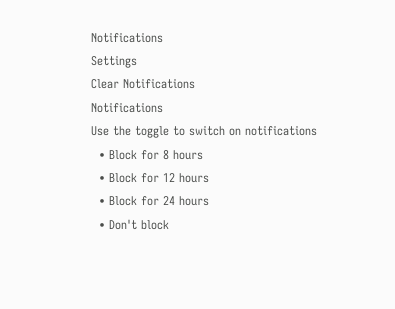Notifications
Settings
Clear Notifications
Notifications
Use the toggle to switch on notifications
  • Block for 8 hours
  • Block for 12 hours
  • Block for 24 hours
  • Don't block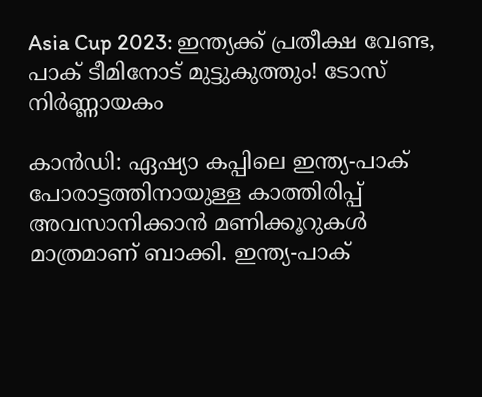Asia Cup 2023: ഇന്ത്യക്ക് പ്രതീക്ഷ വേണ്ട, പാക് ടീമിനോട് മുട്ടുകുത്തും! ടോസ് നിര്‍ണ്ണായകം

കാന്‍ഡി: ഏഷ്യാ കപ്പിലെ ഇന്ത്യ-പാക് പോരാട്ടത്തിനായുള്ള കാത്തിരിപ്പ് അവസാനിക്കാന്‍ മണിക്കൂറുകള്‍ മാത്രമാണ് ബാക്കി. ഇന്ത്യ-പാക്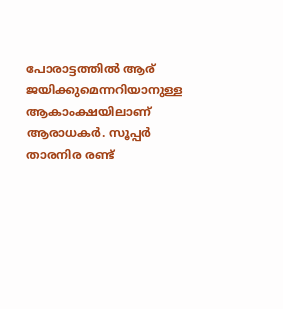പോരാട്ടത്തില്‍ ആര് ജയിക്കുമെന്നറിയാനുള്ള ആകാംക്ഷയിലാണ് ആരാധകര്‍. സൂപ്പര്‍ താരനിര രണ്ട്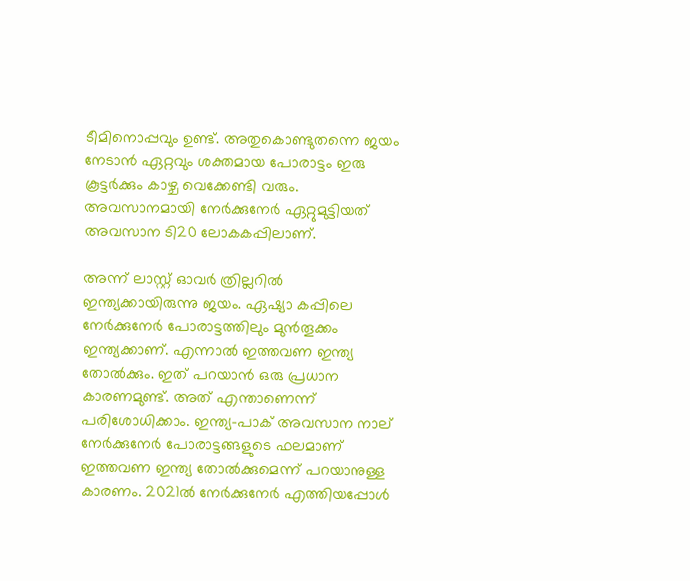ടീമിനൊപ്പവും ഉണ്ട്. അതുകൊണ്ടുതന്നെ ജയം നേടാന്‍ ഏറ്റവും ശക്തമായ പോരാട്ടം ഇരു കൂട്ടര്‍ക്കും കാഴ്ച വെക്കേണ്ടി വരും. അവസാനമായി നേര്‍ക്കുനേര്‍ ഏറ്റുമുട്ടിയത് അവസാന ടി20 ലോകകപ്പിലാണ്.

അന്ന് ലാസ്റ്റ് ഓവര്‍ ത്രില്ലറില്‍ ഇന്ത്യക്കായിരുന്നു ജയം. ഏഷ്യാ കപ്പിലെ നേര്‍ക്കുനേര്‍ പോരാട്ടത്തിലും മുന്‍തൂക്കം ഇന്ത്യക്കാണ്. എന്നാല്‍ ഇത്തവണ ഇന്ത്യ തോല്‍ക്കും. ഇത് പറയാന്‍ ഒരു പ്രധാന കാരണമുണ്ട്. അത് എന്താണെന്ന് പരിശോധിക്കാം. ഇന്ത്യ-പാക് അവസാന നാല് നേര്‍ക്കുനേര്‍ പോരാട്ടങ്ങളുടെ ഫലമാണ് ഇത്തവണ ഇന്ത്യ തോല്‍ക്കുമെന്ന് പറയാനുള്ള കാരണം. 2021ല്‍ നേര്‍ക്കുനേര്‍ എത്തിയപ്പോള്‍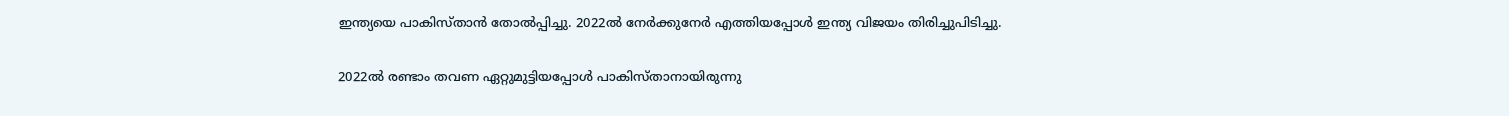ഇന്ത്യയെ പാകിസ്താന്‍ തോല്‍പ്പിച്ചു. 2022ല്‍ നേര്‍ക്കുനേര്‍ എത്തിയപ്പോള്‍ ഇന്ത്യ വിജയം തിരിച്ചുപിടിച്ചു.

2022ല്‍ രണ്ടാം തവണ ഏറ്റുമുട്ടിയപ്പോള്‍ പാകിസ്താനായിരുന്നു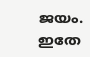ജയം. ഇതേ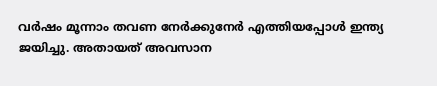വര്‍ഷം മൂന്നാം തവണ നേര്‍ക്കുനേര്‍ എത്തിയപ്പോള്‍ ഇന്ത്യ ജയിച്ചു. അതായത് അവസാന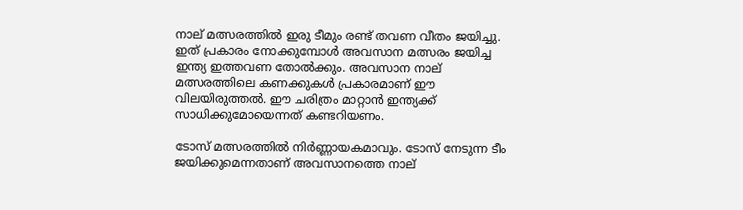നാല് മത്സരത്തില്‍ ഇരു ടീമും രണ്ട് തവണ വീതം ജയിച്ചു. ഇത് പ്രകാരം നോക്കുമ്പോള്‍ അവസാന മത്സരം ജയിച്ച ഇന്ത്യ ഇത്തവണ തോല്‍ക്കും. അവസാന നാല് മത്സരത്തിലെ കണക്കുകള്‍ പ്രകാരമാണ് ഈ വിലയിരുത്തല്‍. ഈ ചരിത്രം മാറ്റാന്‍ ഇന്ത്യക്ക് സാധിക്കുമോയെന്നത് കണ്ടറിയണം.

ടോസ് മത്സരത്തില്‍ നിര്‍ണ്ണായകമാവും. ടോസ് നേടുന്ന ടീം ജയിക്കുമെന്നതാണ് അവസാനത്തെ നാല്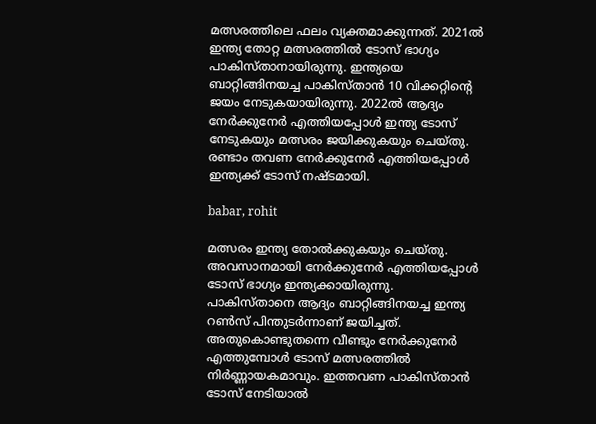മത്സരത്തിലെ ഫലം വ്യക്തമാക്കുന്നത്. 2021ല്‍ ഇന്ത്യ തോറ്റ മത്സരത്തില്‍ ടോസ് ഭാഗ്യം പാകിസ്താനായിരുന്നു. ഇന്ത്യയെ ബാറ്റിങ്ങിനയച്ച പാകിസ്താന്‍ 10 വിക്കറ്റിന്റെ ജയം നേടുകയായിരുന്നു. 2022ല്‍ ആദ്യം നേര്‍ക്കുനേര്‍ എത്തിയപ്പോള്‍ ഇന്ത്യ ടോസ് നേടുകയും മത്സരം ജയിക്കുകയും ചെയ്തു. രണ്ടാം തവണ നേര്‍ക്കുനേര്‍ എത്തിയപ്പോള്‍ ഇന്ത്യക്ക് ടോസ് നഷ്ടമായി.

babar, rohit

മത്സരം ഇന്ത്യ തോല്‍ക്കുകയും ചെയ്തു. അവസാനമായി നേര്‍ക്കുനേര്‍ എത്തിയപ്പോള്‍ ടോസ് ഭാഗ്യം ഇന്ത്യക്കായിരുന്നു. പാകിസ്താനെ ആദ്യം ബാറ്റിങ്ങിനയച്ച ഇന്ത്യ റണ്‍സ് പിന്തുടര്‍ന്നാണ് ജയിച്ചത്. അതുകൊണ്ടുതന്നെ വീണ്ടും നേര്‍ക്കുനേര്‍ എത്തുമ്പോള്‍ ടോസ് മത്സരത്തില്‍ നിര്‍ണ്ണായകമാവും. ഇത്തവണ പാകിസ്താന്‍ ടോസ് നേടിയാല്‍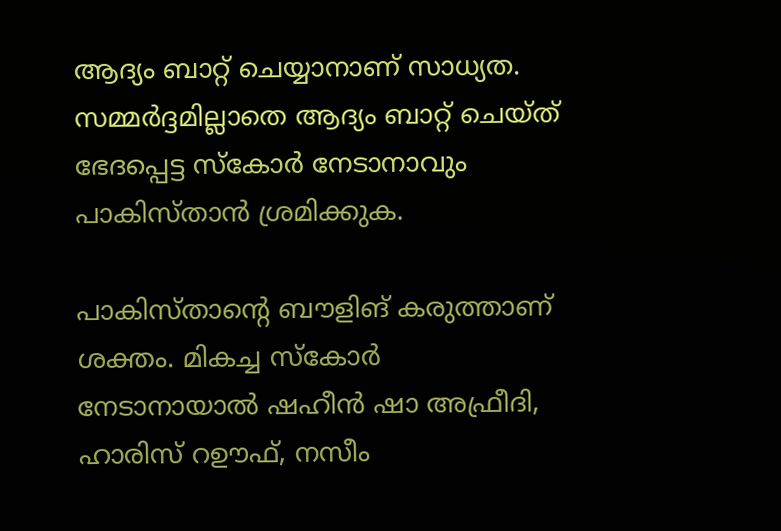ആദ്യം ബാറ്റ് ചെയ്യാനാണ് സാധ്യത. സമ്മര്‍ദ്ദമില്ലാതെ ആദ്യം ബാറ്റ് ചെയ്ത് ഭേദപ്പെട്ട സ്‌കോര്‍ നേടാനാവും പാകിസ്താന്‍ ശ്രമിക്കുക.

പാകിസ്താന്റെ ബൗളിങ് കരുത്താണ് ശക്തം. മികച്ച സ്‌കോര്‍ നേടാനായാല്‍ ഷഹീന്‍ ഷാ അഫ്രീദി, ഹാരിസ് റഊഫ്, നസീം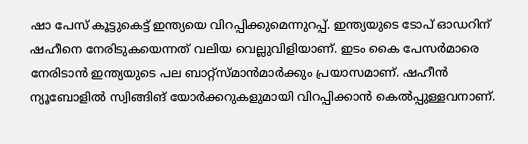ഷാ പേസ് കൂട്ടുകെട്ട് ഇന്ത്യയെ വിറപ്പിക്കുമെന്നുറപ്പ്. ഇന്ത്യയുടെ ടോപ് ഓഡറിന് ഷഹീനെ നേരിടുകയെന്നത് വലിയ വെല്ലുവിളിയാണ്. ഇടം കൈ പേസര്‍മാരെ നേരിടാന്‍ ഇന്ത്യയുടെ പല ബാറ്റ്‌സ്മാന്‍മാര്‍ക്കും പ്രയാസമാണ്. ഷഹീന്‍ ന്യൂബോളില്‍ സ്വിങ്ങിങ് യോര്‍ക്കറുകളുമായി വിറപ്പിക്കാന്‍ കെല്‍പ്പുള്ളവനാണ്.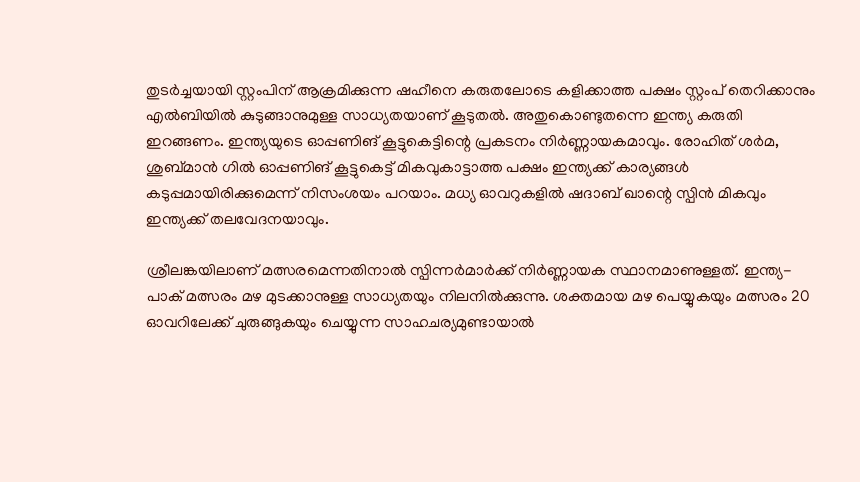തുടര്‍ച്ചയായി സ്റ്റംപിന് ആക്രമിക്കുന്ന ഷഹീനെ കരുതലോടെ കളിക്കാത്ത പക്ഷം സ്റ്റംപ് തെറിക്കാനും എല്‍ബിയില്‍ കുടുങ്ങാനുമുള്ള സാധ്യതയാണ് കൂടുതല്‍. അതുകൊണ്ടുതന്നെ ഇന്ത്യ കരുതി ഇറങ്ങണം. ഇന്ത്യയുടെ ഓപ്പണിങ് കൂട്ടുകെട്ടിന്റെ പ്രകടനം നിര്‍ണ്ണായകമാവും. രോഹിത് ശര്‍മ, ശുബ്മാന്‍ ഗില്‍ ഓപ്പണിങ് കൂട്ടുകെട്ട് മികവുകാട്ടാത്ത പക്ഷം ഇന്ത്യക്ക് കാര്യങ്ങള്‍ കടുപ്പമായിരിക്കുമെന്ന് നിസംശയം പറയാം. മധ്യ ഓവറുകളില്‍ ഷദാബ് ഖാന്റെ സ്പിന്‍ മികവും ഇന്ത്യക്ക് തലവേദനയാവും.

ശ്രീലങ്കയിലാണ് മത്സരമെന്നതിനാല്‍ സ്പിന്നര്‍മാര്‍ക്ക് നിര്‍ണ്ണായക സ്ഥാനമാണുള്ളത്. ഇന്ത്യ-പാക് മത്സരം മഴ മുടക്കാനുള്ള സാധ്യതയും നിലനില്‍ക്കുന്നു. ശക്തമായ മഴ പെയ്യുകയും മത്സരം 20 ഓവറിലേക്ക് ചുരുങ്ങുകയും ചെയ്യുന്ന സാഹചര്യമുണ്ടായാല്‍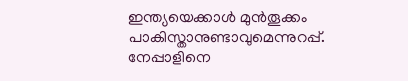ഇന്ത്യയെക്കാള്‍ മുന്‍തൂക്കം പാകിസ്താനുണ്ടാവുമെന്നുറപ്പ്. നേപ്പാളിനെ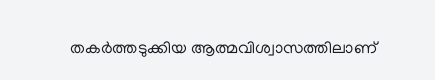തകര്‍ത്തടുക്കിയ ആത്മവിശ്വാസത്തിലാണ്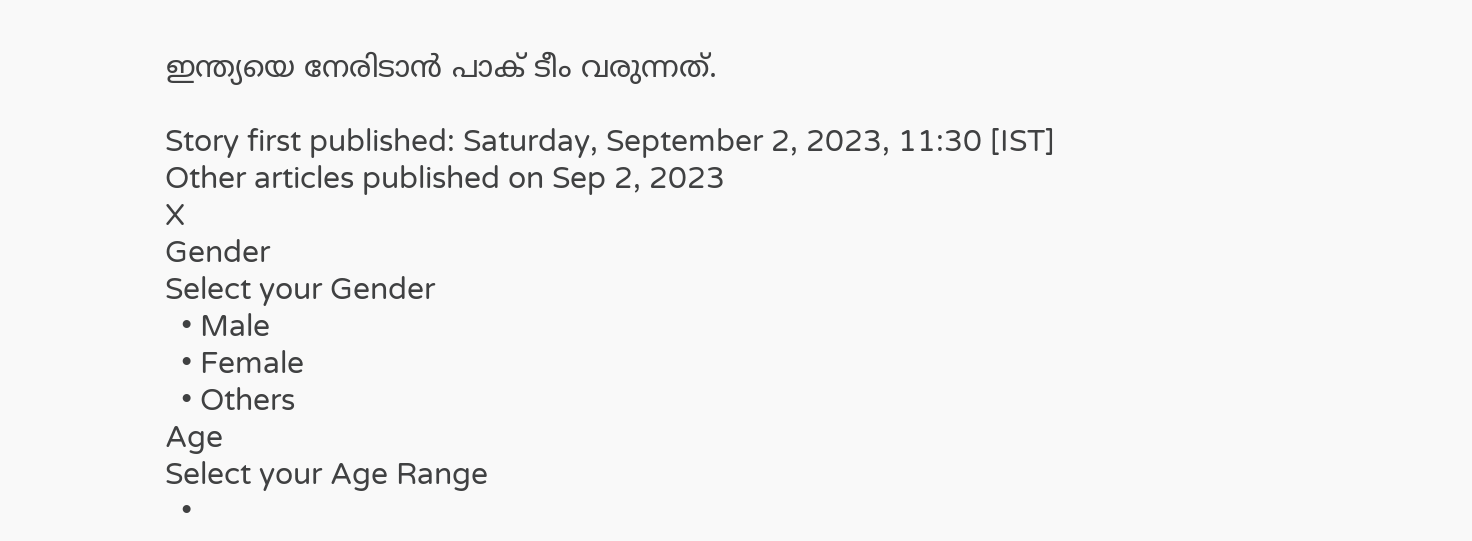ഇന്ത്യയെ നേരിടാന്‍ പാക് ടീം വരുന്നത്.

Story first published: Saturday, September 2, 2023, 11:30 [IST]
Other articles published on Sep 2, 2023
X
Gender
Select your Gender
  • Male
  • Female
  • Others
Age
Select your Age Range
  •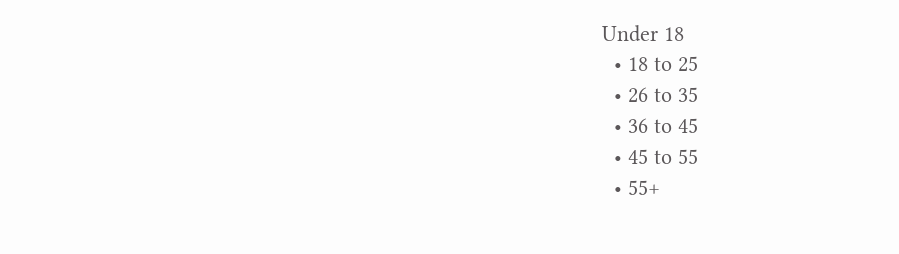Under 18
  • 18 to 25
  • 26 to 35
  • 36 to 45
  • 45 to 55
  • 55+